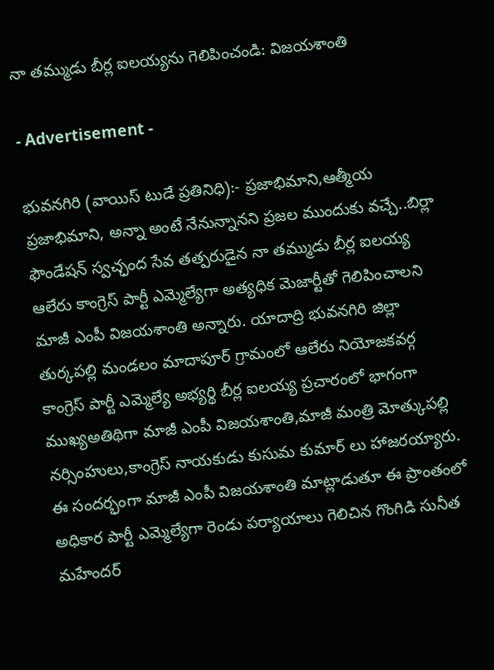నా తమ్ముడు బీర్ల ఐలయ్యను గెలిపించండి: విజయశాంతి

- Advertisement -

భువనగిరి (వాయిస్ టుడే ప్రతినిధి):- ప్రజాభిమాని,ఆత్మీయ ప్రజాభిమాని, అన్నా అంటే నేనున్నానని ప్రజల ముందుకు వచ్చే..బిర్లా ఫౌండేషన్ స్వచ్ఛంద సేవ తత్పరుడైన నా తమ్ముడు బీర్ల ఐలయ్య ఆలేరు కాంగ్రెస్ పార్టీ ఎమ్మెల్యేగా అత్యధిక మెజార్టీతో గెలిపించాలని మాజీ ఎంపీ విజయశాంతి అన్నారు. యాదాద్రి భువనగిరి జిల్లా తుర్కపల్లి మండలం మాదాపూర్ గ్రామంలో ఆలేరు నియోజకవర్గ కాంగ్రెస్ పార్టీ ఎమ్మెల్యే అభ్యర్థి బీర్ల ఐలయ్య ప్రచారంలో భాగంగా ముఖ్యఅతిథిగా మాజీ ఎంపీ విజయశాంతి,మాజీ మంత్రి మోత్కుపల్లి నర్సింహులు,కాంగ్రెస్ నాయకుడు కుసుమ కుమార్ లు హాజరయ్యారు. ఈ సందర్భంగా మాజీ ఎంపీ విజయశాంతి మాట్లాడుతూ ఈ ప్రాంతంలో అధికార పార్టీ ఎమ్మెల్యేగా రెండు పర్యాయాలు గెలిచిన గొంగిడి సునీత మహేందర్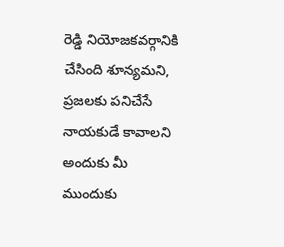రెడ్డి నియోజకవర్గానికి చేసింది శూన్యమని, ప్రజలకు పనిచేసే నాయకుడే కావాలని అందుకు మీ ముందుకు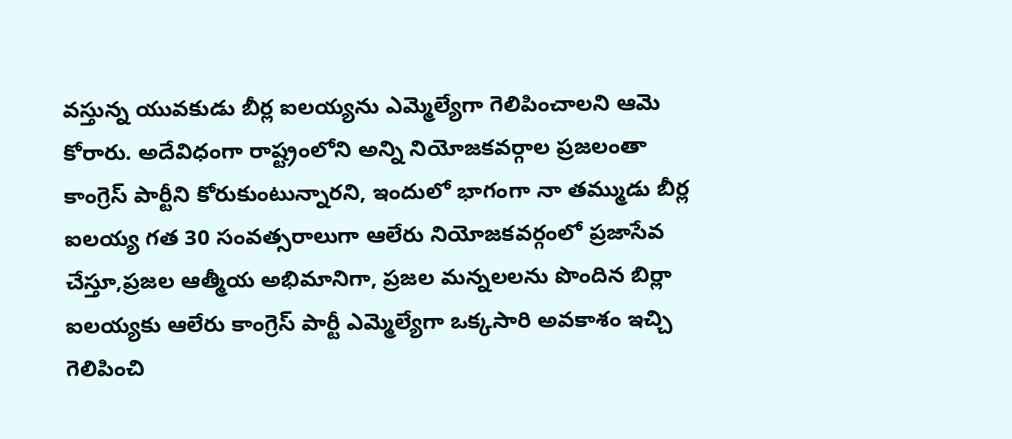వస్తున్న యువకుడు బీర్ల ఐలయ్యను ఎమ్మెల్యేగా గెలిపించాలని ఆమె కోరారు. అదేవిధంగా రాష్ట్రంలోని అన్ని నియోజకవర్గాల ప్రజలంతా కాంగ్రెస్ పార్టీని కోరుకుంటున్నారని, ఇందులో భాగంగా నా తమ్ముడు బీర్ల ఐలయ్య గత 30 సంవత్సరాలుగా ఆలేరు నియోజకవర్గంలో ప్రజాసేవ చేస్తూ,ప్రజల ఆత్మీయ అభిమానిగా, ప్రజల మన్నలలను పొందిన బిర్లా ఐలయ్యకు ఆలేరు కాంగ్రెస్ పార్టీ ఎమ్మెల్యేగా ఒక్కసారి అవకాశం ఇచ్చి గెలిపించి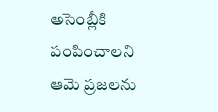అసెంబ్లీకి పంపించాలని ఆమె ప్రజలను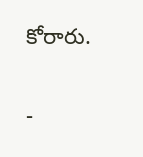కోరారు.

-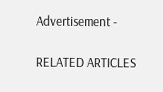Advertisement -

RELATED ARTICLES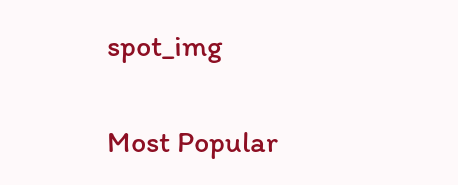spot_img

Most Popular